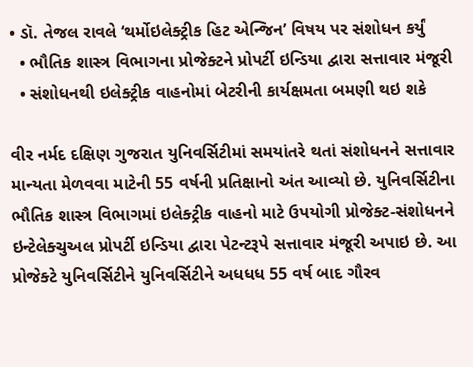• ડૉ. તેજલ રાવલે ‘થર્મોઇલેક્ટ્રીક હિટ એન્જિન’ વિષય પર સંશોધન કર્યું
  • ભૌતિક શાસ્ત્ર વિભાગના પ્રોજેક્ટને પ્રોપર્ટી ઇન્ડિયા દ્વારા સત્તાવાર મંજૂરી
  • સંશોધનથી ઇલેક્ટ્રીક વાહનોમાં બેટરીની કાર્યક્ષમતા બમણી થઇ શકે

વીર નર્મદ દક્ષિણ ગુજરાત યુનિવર્સિટીમાં સમયાંતરે થતાં સંશોધનને સત્તાવાર માન્યતા મેળવવા માટેની 55 વર્ષની પ્રતિક્ષાનો અંત આવ્યો છે. યુનિવર્સિટીના ભૌતિક શાસ્ત્ર વિભાગમાં ઇલેક્ટ્રીક વાહનો માટે ઉપયોગી પ્રોજેક્ટ-સંશોધનને ઇન્ટેલેક્ચુઅલ પ્રોપર્ટી ઇન્ડિયા દ્વારા પેટન્ટરૂપે સત્તાવાર મંજૂરી અપાઇ છે. આ પ્રોજેક્ટે યુનિવર્સિટીને યુનિવર્સિટીને અધધધ 55 વર્ષ બાદ ગૌરવ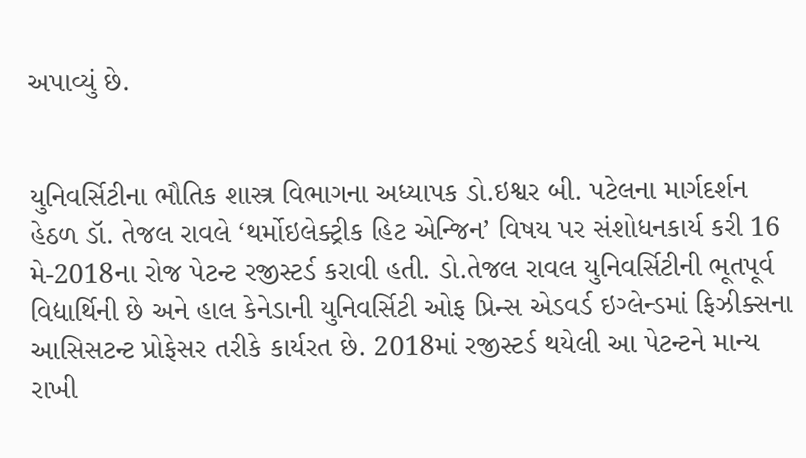અપાવ્યું છે.


યુનિવર્સિટીના ભૌતિક શાસ્ત્ર વિભાગના અધ્યાપક ડો.ઇશ્વર બી. પટેલના માર્ગદર્શન હેઠળ ડૉ. તેજલ રાવલે ‘થર્મોઇલેક્ટ્રીક હિટ એન્જિન’ વિષય પર સંશોધનકાર્ય કરી 16 મે-2018ના રોજ પેટન્ટ રજીસ્ટર્ડ કરાવી હતી. ડો.તેજલ રાવલ યુનિવર્સિટીની ભૂતપૂર્વ વિદ્યાર્થિની છે અને હાલ કેનેડાની યુનિવર્સિટી ઓફ પ્રિન્સ એડવર્ડ ઇગ્લેન્ડમાં ફિઝીક્સના આસિસટન્ટ પ્રોફેસર તરીકે કાર્યરત છે. 2018માં રજીસ્ટર્ડ થયેલી આ પેટન્ટને માન્ય રાખી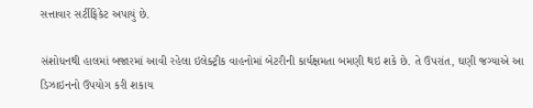સત્તાવાર સર્ટીફિકેટ અપાયું છે.

સંશોધનથી હાલમાં બજારમાં આવી રહેલા ઇલેક્ટ્રીક વાહનોમાં બેટરીની કાર્યક્ષમતા બમણી થઇ શકે છે. તે ઉપરાંત, ઘણી જગ્યાએ આ ડિઝાઇનનો ઉપયોગ કરી શકાય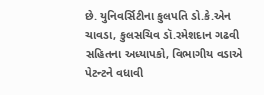છે. યુનિવર્સિટીના કુલપતિ ડો.કે.એન ચાવડા, કુલસચિવ ડૉ.રમેશદાન ગઢવી સહિતના અધ્યાપકો, વિભાગીય વડાએ પેટન્ટને વધાવી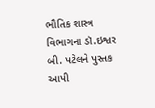ભૌતિક શાસ્ત્ર વિભાગના ડૉ.ઇશ્વર બી. પટેલને પુસ્તક આપી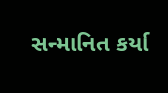સન્માનિત કર્યા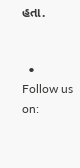હતા.


  • Follow us on: